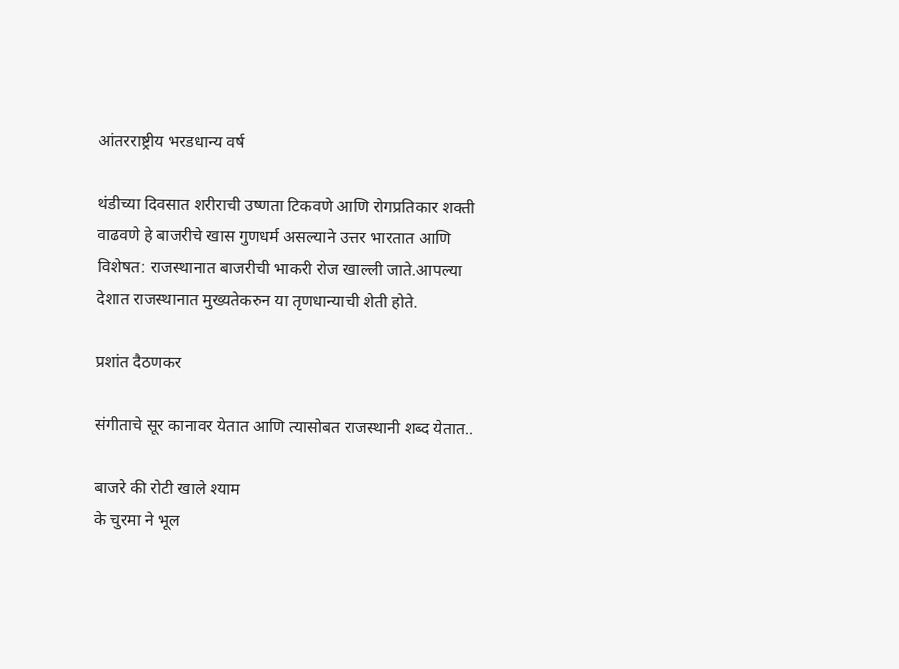आंतरराष्ट्रीय भरडधान्य वर्ष

थंडीच्या दिवसात शरीराची उष्णता टिकवणे आणि रोगप्रतिकार शक्ती वाढवणे हे बाजरीचे खास गुणधर्म असल्याने उत्तर भारतात आणि विशेषत: राजस्थानात बाजरीची भाकरी रोज खाल्ली जाते.आपल्या देशात राजस्थानात मुख्यतेकरुन या तृणधान्याची शेती होते.

प्रशांत दैठणकर

संगीताचे सूर कानावर येतात आणि त्यासोबत राजस्थानी शब्द येतात..

बाजरे की रोटी खाले श्याम
के चुरमा ने भूल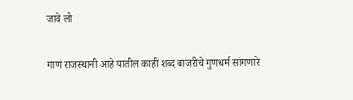जावे लो

गाणं राजस्थानी आहे यातील काही शब्द बाजरीचे गुणधर्म सांगणारे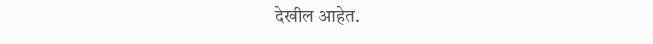देखील आहेत.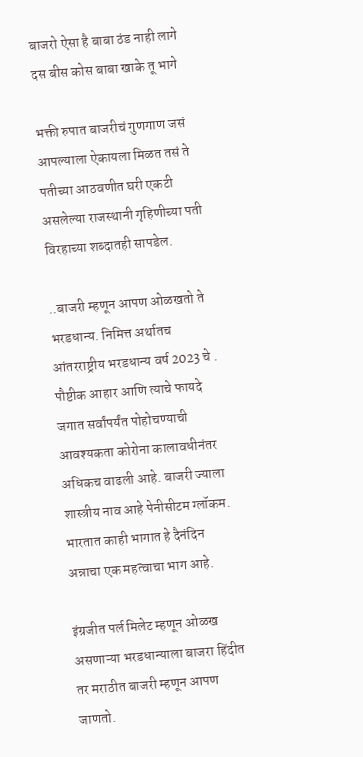बाजरो ऐसा है बाबा ठंड नाही लागे
दस बीस कोस बाबा खाके तू भागे

भक्ती रुपात बाजरीचं गुणगाण जसं आपल्याला ऐकायला मिळत तसं ते पतीच्या आठवणीत घरी एकटी असलेल्या राजस्थानी गृहिणीच्या पती विरहाच्या शब्दातही सापडेल.

..बाजरी म्हणून आपण ओळखतो ते भरडधान्य. निमित्त अर्थातच आंतरराष्ट्रीय भरडधान्य वर्ष 2023 चे . पौष्टीक आहार आणि त्याचे फायदे जगात सर्वांपर्यंत पोहोचण्याची आवश्यकता कोरोना कालावधीनंतर अधिकच वाढली आहे. बाजरी ज्याला शास्त्रीय नाव आहे पेनीसीटम ग्लॉकम. भारतात काही भागात हे दैनंदिन अन्नाचा एक महत्वाचा भाग आहे.

इंग्रजीत पर्ल मिलेट म्हणून ओळख असणाऱ्या भरडधान्याला बाजरा हिंदीत तर मराठीत बाजरी म्हणून आपण जाणतो.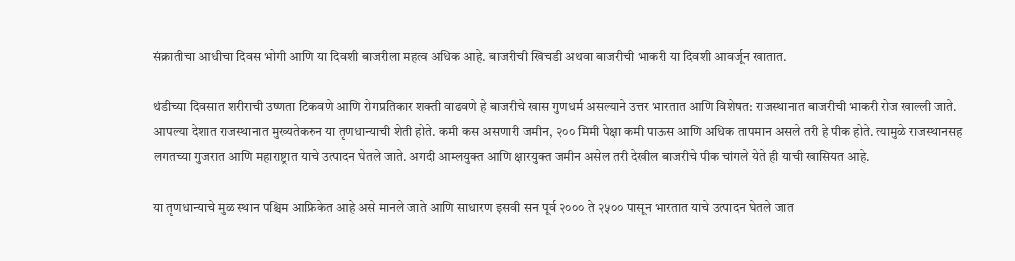संक्रातीचा आधीचा दिवस भोगी आणि या दिवशी बाजरीला महत्व अधिक आहे. बाजरीची खिचडी अथवा बाजरीची भाकरी या दिवशी आवर्जून खातात.

थंडीच्या दिवसात शरीराची उष्णता टिकवणे आणि रोगप्रतिकार शक्ती वाढवणे हे बाजरीचे खास गुणधर्म असल्याने उत्तर भारतात आणि विशेषत: राजस्थानात बाजरीची भाकरी रोज खाल्ली जाते.
आपल्या देशात राजस्थानात मुख्यतेकरुन या तृणधान्याची शेती होते. कमी कस असणारी जमीन, २०० मिमी पेक्षा कमी पाऊस आणि अधिक तापमान असले तरी हे पीक होते. त्यामुळे राजस्थानसह लगतच्या गुजरात आणि महाराष्ट्रात याचे उत्पादन घेतले जाते. अगदी आम्लयुक्त आणि क्षारयुक्त जमीन असेल तरी देखील बाजरीचे पीक चांगले येते ही याची खासियत आहे.

या तृणधान्याचे मुळ स्थान पश्चिम आफ्रिकेत आहे असे मानले जाते आणि साधारण इसवी सन पूर्व २००० ते २५०० पासून भारतात याचे उत्पादन घेतले जात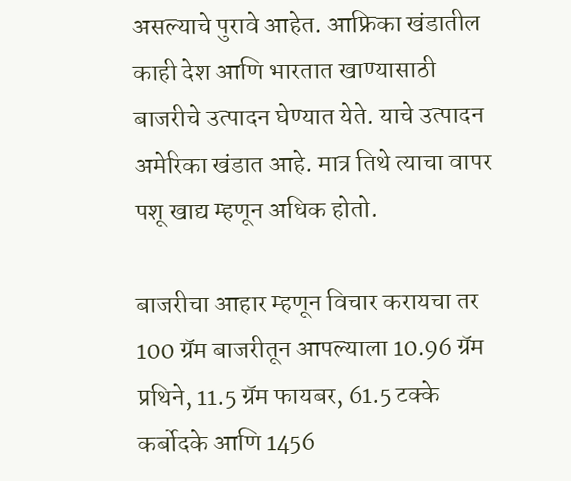असल्याचे पुरावे आहेत. आफ्रिका खंडातील काही देश आणि भारतात खाण्यासाठी बाजरीचे उत्पादन घेण्यात येते. याचे उत्पादन अमेरिका खंडात आहे. मात्र तिथे त्याचा वापर पशू खाद्य म्हणून अधिक होतो.

बाजरीचा आहार म्हणून विचार करायचा तर 100 ग्रॅम बाजरीतून आपल्याला 10.96 ग्रॅम प्रथिने, 11.5 ग्रॅम फायबर, 61.5 टक्के कर्बोदके आणि 1456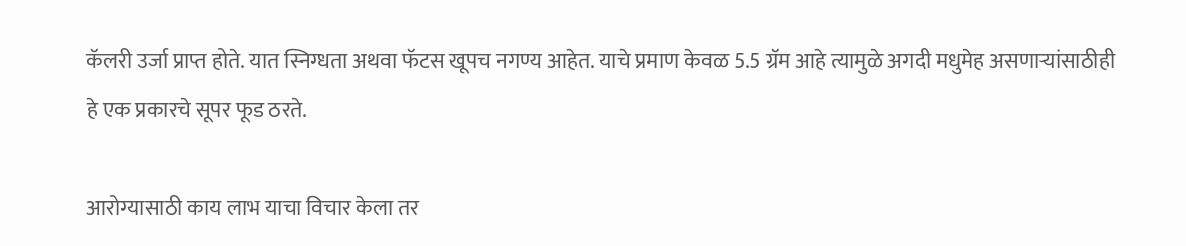कॅलरी उर्जा प्राप्त होते. यात स्निग्धता अथवा फॅटस खूपच नगण्य आहेत. याचे प्रमाण केवळ 5.5 ग्रॅम आहे त्यामुळे अगदी मधुमेह असणाऱ्यांसाठीही हे एक प्रकारचे सूपर फूड ठरते.

आरोग्यासाठी काय लाभ याचा विचार केला तर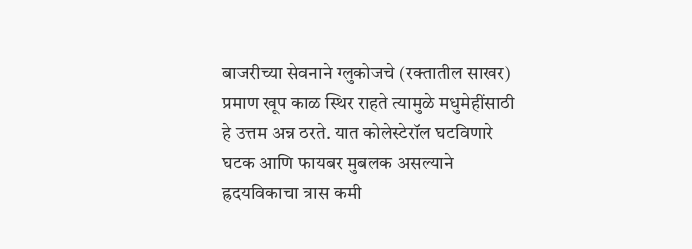बाजरीच्या सेवनाने ग्लुकोजचे (रक्तातील साखर) प्रमाण खूप काळ स्थिर राहते त्यामुळे मधुमेहींसाठी हे उत्तम अन्न ठरते. यात कोलेस्टेरॉल घटविणारे घटक आणि फायबर मुबलक असल्याने ह्रदयविकाचा त्रास कमी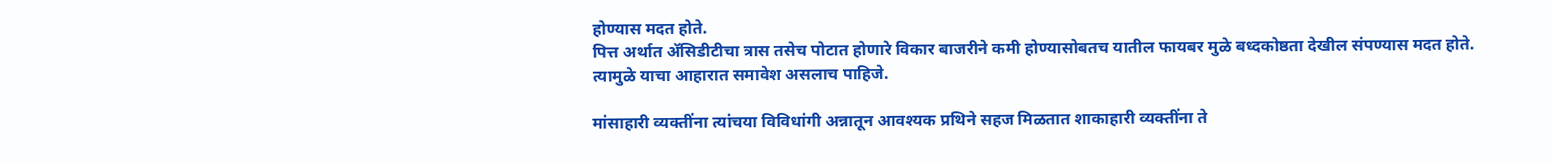होण्यास मदत होते.
पित्त अर्थात ॲसिडीटीचा त्रास तसेच पोटात होणारे विकार बाजरीने कमी होण्यासोबतच यातील फायबर मुळे बध्दकोष्ठता देखील संपण्यास मदत होते. त्यामुळे याचा आहारात समावेश असलाच पाहिजे.

मांसाहारी व्यक्तींना त्यांचया विविधांगी अन्नातून आवश्यक प्रथिने सहज मिळतात शाकाहारी व्यक्तींना ते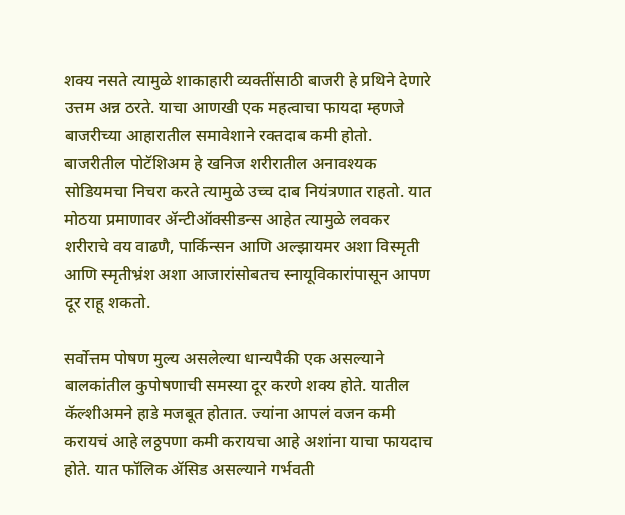शक्य नसते त्यामुळे शाकाहारी व्यक्तींसाठी बाजरी हे प्रथिने देणारे उत्तम अन्न ठरते. याचा आणखी एक महत्वाचा फायदा म्हणजे बाजरीच्या आहारातील समावेशाने रक्तदाब कमी होतो. बाजरीतील पोटॅशिअम हे खनिज शरीरातील अनावश्यक सोडियमचा निचरा करते त्यामुळे उच्च दाब नियंत्रणात राहतो. यात मोठया प्रमाणावर ॲन्टीऑक्सीडन्स आहेत त्यामुळे लवकर शरीराचे वय वाढणै, पार्किन्सन आणि अल्झायमर अशा विस्मृती आणि स्मृतीभ्रंश अशा आजारांसोबतच स्नायूविकारांपासून आपण दूर राहू शकतो.

सर्वोत्तम पोषण मुल्य असलेल्या धान्यपैकी एक असल्याने बालकांतील कुपोषणाची समस्या दूर करणे शक्य होते. यातील कॅल्शीअमने हाडे मजबूत होतात. ज्यांना आपलं वजन कमी करायचं आहे लठ्ठपणा कमी करायचा आहे अशांना याचा फायदाच होते. यात फॉलिक ॲसिड असल्याने गर्भवती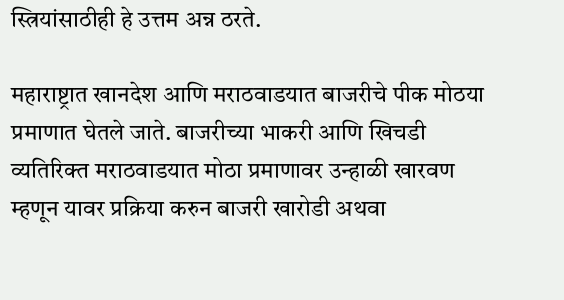स्त्रियांसाठीही हे उत्तम अन्न ठरते.

महाराष्ट्रात खानदेश आणि मराठवाडयात बाजरीचे पीक मोठया प्रमाणात घेतले जाते. बाजरीच्या भाकरी आणि खिचडी व्यतिरिक्त मराठवाडयात मोठा प्रमाणावर उन्हाळी खारवण म्हणून यावर प्रक्रिया करुन बाजरी खारोडी अथवा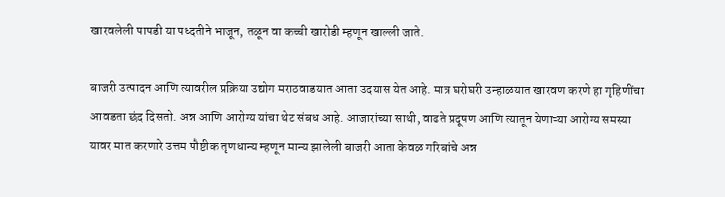खारवलेली पापडी या पध्दतीने भाजून, तळून वा कच्ची खारोडी म्हणून खाल्ली जाते.

बाजरी उत्पादन आणि त्यावरील प्रक्रिया उद्योग मराठवाडयात आता उदयास येत आहे. मात्र घरोघरी उन्हाळयात खारवण करणे हा गृहिणींचा आवडता छंद दिसतो. अन्न आणि आरोग्य यांचा थेट संबध आहे. आजारांच्या साथी, वाढते प्रदूषण आणि त्यातून येणाऱ्या आरोग्य समस्या यावर मात करणारे उत्तम पौष्टीक तृणधान्य म्हणून मान्य झालेली बाजरी आता केवळ गरिबांचे अन्न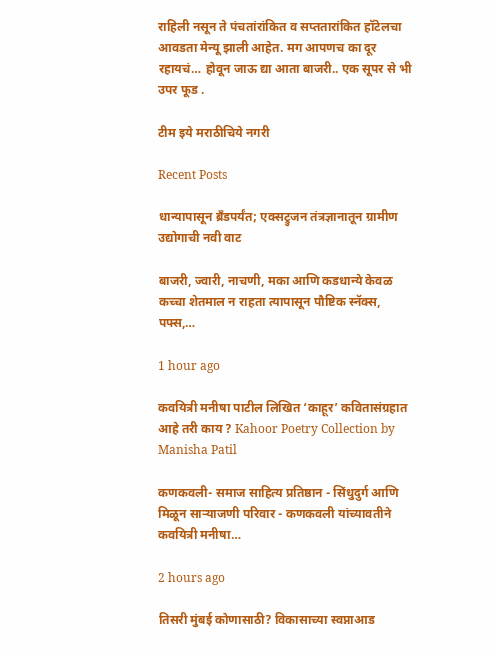राहिली नसून ते पंचतांरांकित व सप्ततारांकित हॉटेलचा आवडता मेन्यू झाली आहेत. मग आपणच का दूर रहायचं… होवून जाऊ द्या आता बाजरी.. एक सूपर से भी उपर फूड .

टीम इये मराठीचिये नगरी

Recent Posts

धान्यापासून ब्रँडपर्यंत; एक्सट्रुजन तंत्रज्ञानातून ग्रामीण उद्योगाची नवी वाट

बाजरी, ज्वारी, नाचणी, मका आणि कडधान्ये केवळ कच्चा शेतमाल न राहता त्यापासून पौष्टिक स्नॅक्स, पफ्स,…

1 hour ago

कवयित्री मनीषा पाटील लिखित ‘काहूर’ कवितासंग्रहात आहे तरी काय ? Kahoor Poetry Collection by Manisha Patil

कणकवली- समाज साहित्य प्रतिष्ठान - सिंधुदुर्ग आणि मिळून साऱ्याजणी परिवार - कणकवली यांच्यावतीने कवयित्री मनीषा…

2 hours ago

तिसरी मुंबई कोणासाठी? विकासाच्या स्वप्नाआड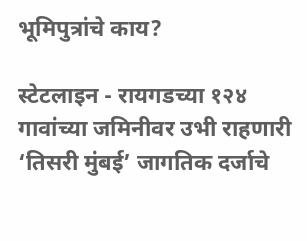भूमिपुत्रांचे काय?

स्टेटलाइन - रायगडच्या १२४ गावांच्या जमिनीवर उभी राहणारी ‘तिसरी मुंबई’ जागतिक दर्जाचे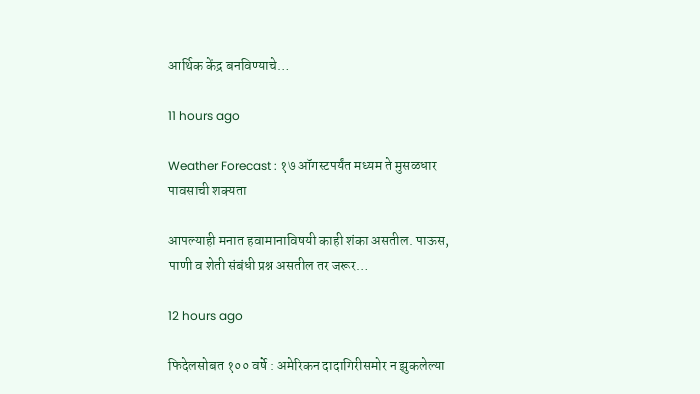आर्थिक केंद्र बनविण्याचे…

11 hours ago

Weather Forecast : १७ ऑगस्टपर्यंत मध्यम ते मुसळधार पावसाची शक्यता

आपल्याही मनात हवामानाविषयी काही शंका असतील. पाऊस, पाणी व शेती संबंधी प्रश्न असतील तर जरूर…

12 hours ago

फिदेलसोबत १०० वर्षे : अमेरिकन दादागिरीसमोर न झुकलेल्या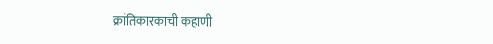क्रांतिकारकाची कहाणी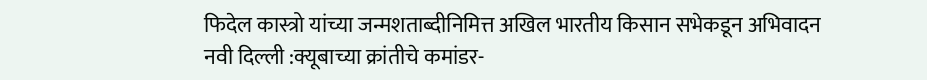फिदेल कास्त्रो यांच्या जन्मशताब्दीनिमित्त अखिल भारतीय किसान सभेकडून अभिवादन नवी दिल्ली :क्यूबाच्या क्रांतीचे कमांडर-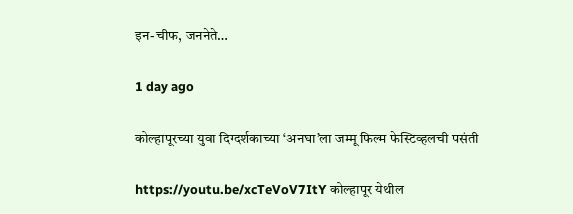इन-चीफ, जननेते…

1 day ago

कोल्हापूरच्या युवा दिग्दर्शकाच्या ‘अनघा’ला जम्मू फिल्म फेस्टिव्हलची पसंती

https://youtu.be/xcTeVoV7ItY कोल्हापूर येथील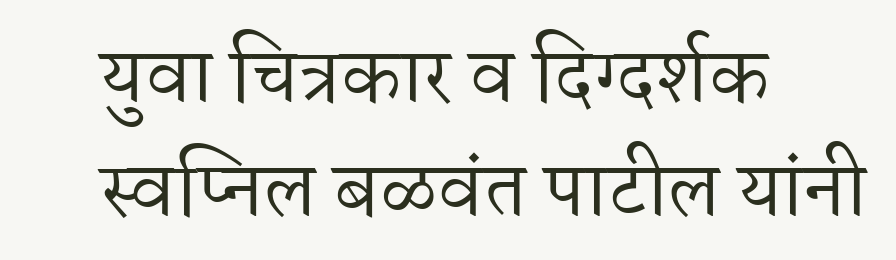युवा चित्रकार व दिग्दर्शक स्वप्निल बळवंत पाटील यांनी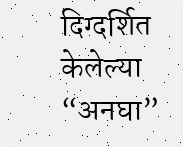दिग्दर्शित केलेल्या “अनघा”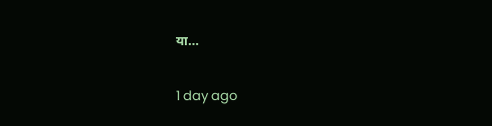या…

1 day ago